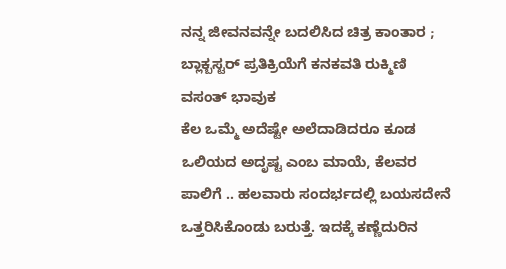ನನ್ನ ಜೀವನವನ್ನೇ ಬದಲಿಸಿದ ಚಿತ್ರ ಕಾಂತಾರ ; ಬ್ಲಾಕ್ಬಸ್ಟರ್ ಪ್ರತಿಕ್ರಿಯೆಗೆ ಕನಕವತಿ ರುಕ್ಮಿಣಿ ವಸಂತ್ ಭಾವುಕ
ಕೆಲ ಒಮ್ಮೆ ಅದೆಷ್ಟೇ ಅಲೆದಾಡಿದರೂ ಕೂಡ ಒಲಿಯದ ಅದೃಷ್ಟ ಎಂಬ ಮಾಯೆ, ಕೆಲವರ ಪಾಲಿಗೆ .. ಹಲವಾರು ಸಂದರ್ಭದಲ್ಲಿ ಬಯಸದೇನೆ ಒತ್ತರಿಸಿಕೊಂಡು ಬರುತ್ತೆ. ಇದಕ್ಕೆ ಕಣ್ಣೆದುರಿನ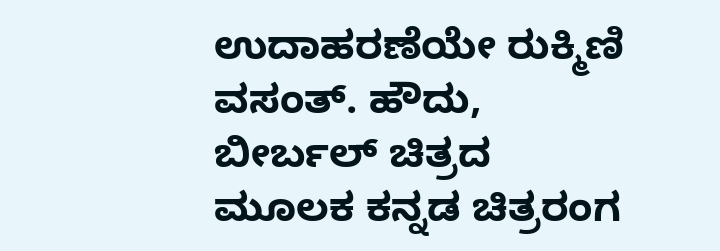ಉದಾಹರಣೆಯೇ ರುಕ್ಮಿಣಿ ವಸಂತ್. ಹೌದು, ಬೀರ್ಬಲ್ ಚಿತ್ರದ ಮೂಲಕ ಕನ್ನಡ ಚಿತ್ರರಂಗ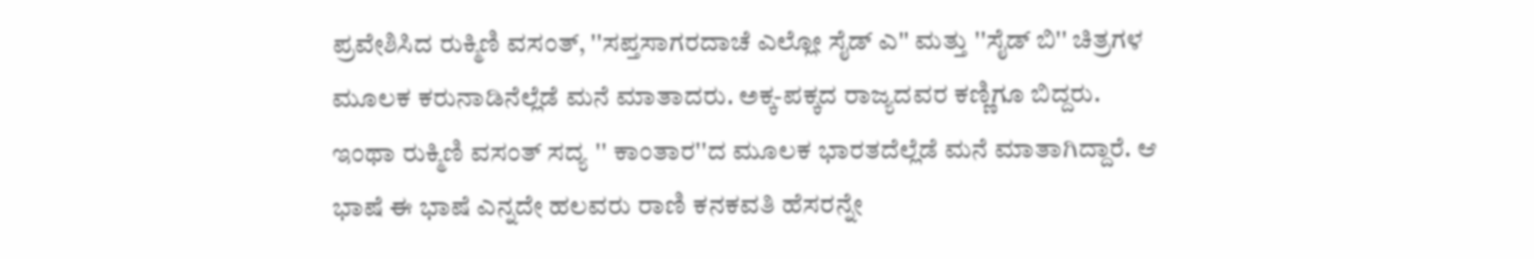ಪ್ರವೇಶಿಸಿದ ರುಕ್ಮಿಣಿ ವಸಂತ್, ''ಸಪ್ತಸಾಗರದಾಚೆ ಎಲ್ಲೋ ಸೈಡ್ ಎ'' ಮತ್ತು ''ಸೈಡ್ ಬಿ'' ಚಿತ್ರಗಳ ಮೂಲಕ ಕರುನಾಡಿನೆಲ್ಲೆಡೆ ಮನೆ ಮಾತಾದರು. ಅಕ್ಕ-ಪಕ್ಕದ ರಾಜ್ಯದವರ ಕಣ್ಣಿಗೂ ಬಿದ್ದರು.
ಇಂಥಾ ರುಕ್ಮಿಣಿ ವಸಂತ್ ಸದ್ಯ '' ಕಾಂತಾರ''ದ ಮೂಲಕ ಭಾರತದೆಲ್ಲೆಡೆ ಮನೆ ಮಾತಾಗಿದ್ದಾರೆ. ಆ ಭಾಷೆ ಈ ಭಾಷೆ ಎನ್ನದೇ ಹಲವರು ರಾಣಿ ಕನಕವತಿ ಹೆಸರನ್ನೇ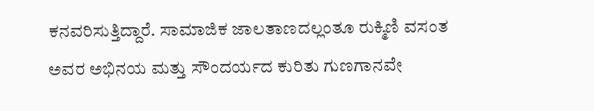ಕನವರಿಸುತ್ತಿದ್ದಾರೆ. ಸಾಮಾಜಿಕ ಜಾಲತಾಣದಲ್ಲಂತೂ ರುಕ್ಮಿಣಿ ವಸಂತ ಅವರ ಅಭಿನಯ ಮತ್ತು ಸೌಂದರ್ಯದ ಕುರಿತು ಗುಣಗಾನವೇ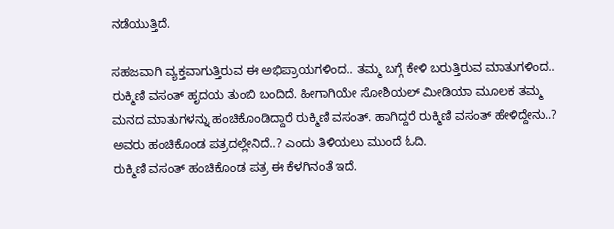ನಡೆಯುತ್ತಿದೆ.

ಸಹಜವಾಗಿ ವ್ಯಕ್ತವಾಗುತ್ತಿರುವ ಈ ಅಭಿಪ್ರಾಯಗಳಿಂದ.. ತಮ್ಮ ಬಗ್ಗೆ ಕೇಳಿ ಬರುತ್ತಿರುವ ಮಾತುಗಳಿಂದ.. ರುಕ್ಮಿಣಿ ವಸಂತ್ ಹೃದಯ ತುಂಬಿ ಬಂದಿದೆ. ಹೀಗಾಗಿಯೇ ಸೋಶಿಯಲ್ ಮೀಡಿಯಾ ಮೂಲಕ ತಮ್ಮ ಮನದ ಮಾತುಗಳನ್ನು ಹಂಚಿಕೊಂಡಿದ್ದಾರೆ ರುಕ್ಮಿಣಿ ವಸಂತ್. ಹಾಗಿದ್ದರೆ ರುಕ್ಮಿಣಿ ವಸಂತ್ ಹೇಳಿದ್ದೇನು..? ಅವರು ಹಂಚಿಕೊಂಡ ಪತ್ರದಲ್ಲೇನಿದೆ..? ಎಂದು ತಿಳಿಯಲು ಮುಂದೆ ಓದಿ.
ರುಕ್ಮಿಣಿ ವಸಂತ್ ಹಂಚಿಕೊಂಡ ಪತ್ರ ಈ ಕೆಳಗಿನಂತೆ ಇದೆ.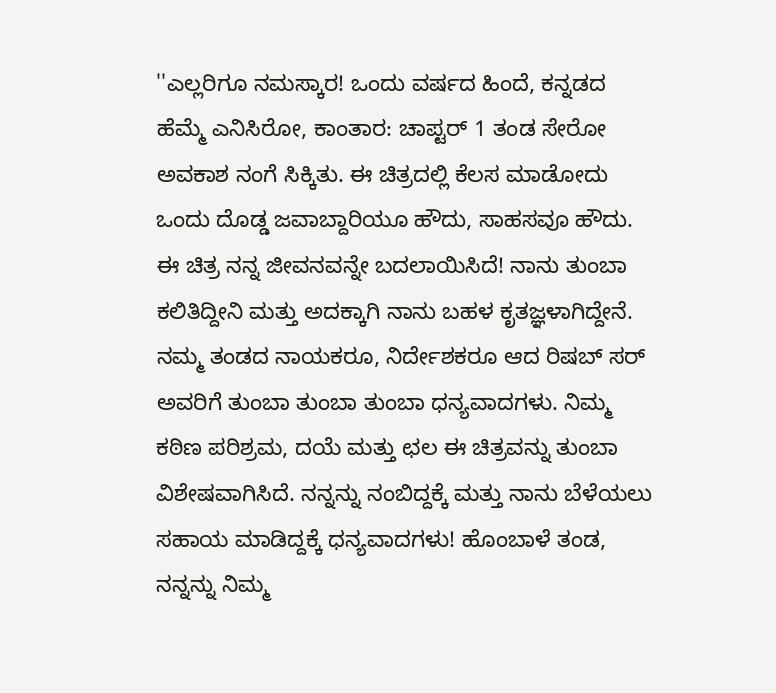''ಎಲ್ಲರಿಗೂ ನಮಸ್ಕಾರ! ಒಂದು ವರ್ಷದ ಹಿಂದೆ, ಕನ್ನಡದ ಹೆಮ್ಮೆ ಎನಿಸಿರೋ, ಕಾಂತಾರ: ಚಾಪ್ಟರ್ 1 ತಂಡ ಸೇರೋ ಅವಕಾಶ ನಂಗೆ ಸಿಕ್ಕಿತು. ಈ ಚಿತ್ರದಲ್ಲಿ ಕೆಲಸ ಮಾಡೋದು ಒಂದು ದೊಡ್ಡ ಜವಾಬ್ದಾರಿಯೂ ಹೌದು, ಸಾಹಸವೂ ಹೌದು. ಈ ಚಿತ್ರ ನನ್ನ ಜೀವನವನ್ನೇ ಬದಲಾಯಿಸಿದೆ! ನಾನು ತುಂಬಾ ಕಲಿತಿದ್ದೀನಿ ಮತ್ತು ಅದಕ್ಕಾಗಿ ನಾನು ಬಹಳ ಕೃತಜ್ಞಳಾಗಿದ್ದೇನೆ. ನಮ್ಮ ತಂಡದ ನಾಯಕರೂ, ನಿರ್ದೇಶಕರೂ ಆದ ರಿಷಬ್ ಸರ್ ಅವರಿಗೆ ತುಂಬಾ ತುಂಬಾ ತುಂಬಾ ಧನ್ಯವಾದಗಳು. ನಿಮ್ಮ ಕಠಿಣ ಪರಿಶ್ರಮ, ದಯೆ ಮತ್ತು ಛಲ ಈ ಚಿತ್ರವನ್ನು ತುಂಬಾ ವಿಶೇಷವಾಗಿಸಿದೆ. ನನ್ನನ್ನು ನಂಬಿದ್ದಕ್ಕೆ ಮತ್ತು ನಾನು ಬೆಳೆಯಲು ಸಹಾಯ ಮಾಡಿದ್ದಕ್ಕೆ ಧನ್ಯವಾದಗಳು! ಹೊಂಬಾಳೆ ತಂಡ, ನನ್ನನ್ನು ನಿಮ್ಮ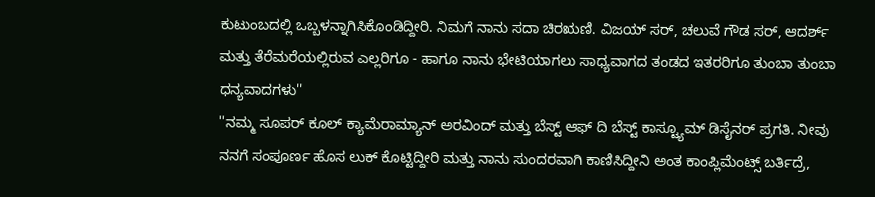ಕುಟುಂಬದಲ್ಲಿ ಒಬ್ಬಳನ್ನಾಗಿಸಿಕೊಂಡಿದ್ದೀರಿ. ನಿಮಗೆ ನಾನು ಸದಾ ಚಿರಋಣಿ. ವಿಜಯ್ ಸರ್, ಚಲುವೆ ಗೌಡ ಸರ್, ಆದರ್ಶ್ ಮತ್ತು ತೆರೆಮರೆಯಲ್ಲಿರುವ ಎಲ್ಲರಿಗೂ - ಹಾಗೂ ನಾನು ಭೇಟಿಯಾಗಲು ಸಾಧ್ಯವಾಗದ ತಂಡದ ಇತರರಿಗೂ ತುಂಬಾ ತುಂಬಾ ಧನ್ಯವಾದಗಳು''
''ನಮ್ಮ ಸೂಪರ್ ಕೂಲ್ ಕ್ಯಾಮೆರಾಮ್ಯಾನ್ ಅರವಿಂದ್ ಮತ್ತು ಬೆಸ್ಟ್ ಆಫ್ ದಿ ಬೆಸ್ಟ್ ಕಾಸ್ಟ್ಯೂಮ್ ಡಿಸೈನರ್ ಪ್ರಗತಿ. ನೀವು ನನಗೆ ಸಂಪೂರ್ಣ ಹೊಸ ಲುಕ್ ಕೊಟ್ಟಿದ್ದೀರಿ ಮತ್ತು ನಾನು ಸುಂದರವಾಗಿ ಕಾಣಿಸಿದ್ದೀನಿ ಅಂತ ಕಾಂಪ್ಲಿಮೆಂಟ್ಸ್ ಬರ್ತಿದ್ರೆ,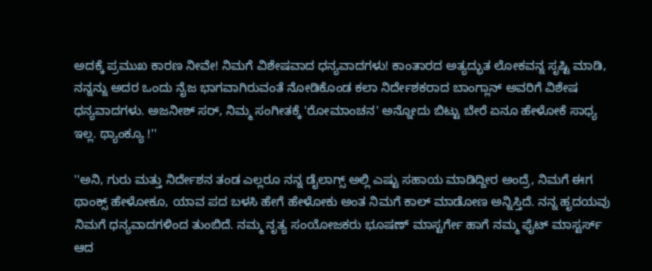ಅದಕ್ಕೆ ಪ್ರಮುಖ ಕಾರಣ ನೀವೇ! ನಿಮಗೆ ವಿಶೇಷವಾದ ಧನ್ಯವಾದಗಳು! ಕಾಂತಾರದ ಅತ್ಯದ್ಭುತ ಲೋಕವನ್ನ ಸೃಷ್ಟಿ ಮಾಡಿ, ನನ್ನನ್ನು ಅದರ ಒಂದು ನೈಜ ಭಾಗವಾಗಿರುವಂತೆ ನೋಡಿಕೊಂಡ ಕಲಾ ನಿರ್ದೇಶಕರಾದ ಬಾಂಗ್ಲಾನ್ ಅವರಿಗೆ ವಿಶೇಷ ಧನ್ಯವಾದಗಳು. ಅಜನೀಶ್ ಸರ್, ನಿಮ್ಮ ಸಂಗೀತಕ್ಕೆ 'ರೋಮಾಂಚನ' ಅನ್ನೋದು ಬಿಟ್ಟು ಬೇರೆ ಏನೂ ಹೇಳೋಕೆ ಸಾಧ್ಯ ಇಲ್ಲ. ಥ್ಯಾಂಕ್ಯೂ !''

''ಅನಿ, ಗುರು ಮತ್ತು ನಿರ್ದೇಶನ ತಂಡ ಎಲ್ಲರೂ ನನ್ನ ಡೈಲಾಗ್ಸ್ ಅಲ್ಲಿ ಎಷ್ಟು ಸಹಾಯ ಮಾಡಿದ್ದೀರ ಅಂದ್ರೆ, ನಿಮಗೆ ಈಗ ಥಾಂಕ್ಸ್ ಹೇಳೋಕೂ, ಯಾವ ಪದ ಬಳಸಿ ಹೇಗೆ ಹೇಳೋಕು ಅಂತ ನಿಮಗೆ ಕಾಲ್ ಮಾಡೋಣ ಅನ್ನಿಸ್ತಿದೆ. ನನ್ನ ಹೃದಯವು ನಿಮಗೆ ಧನ್ಯವಾದಗಳಿಂದ ತುಂಬಿದೆ. ನಮ್ಮ ನೃತ್ಯ ಸಂಯೋಜಕರು ಭೂಷಣ್ ಮಾಸ್ಟರ್ಗೇ ಹಾಗೆ ನಮ್ಮ ಫೈಟ್ ಮಾಸ್ಟರ್ಸ್ ಆದ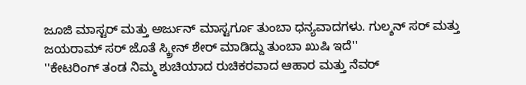ಜೂಜಿ ಮಾಸ್ಟರ್ ಮತ್ತು ಅರ್ಜುನ್ ಮಾಸ್ಟರ್ಗೂ ತುಂಬಾ ಧನ್ಯವಾದಗಳು. ಗುಲ್ಶನ್ ಸರ್ ಮತ್ತು ಜಯರಾಮ್ ಸರ್ ಜೊತೆ ಸ್ಕ್ರೀನ್ ಶೇರ್ ಮಾಡಿದ್ದು ತುಂಬಾ ಖುಷಿ ಇದೆ''
''ಕೇಟರಿಂಗ್ ತಂಡ ನಿಮ್ಮ ಶುಚಿಯಾದ ರುಚಿಕರವಾದ ಆಹಾರ ಮತ್ತು ನೆವರ್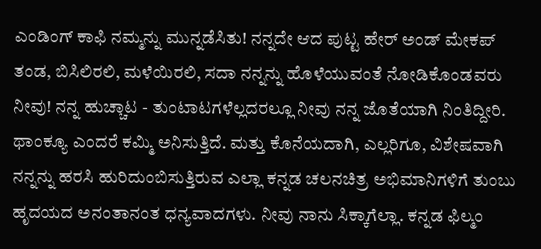ಎಂಡಿಂಗ್ ಕಾಫಿ ನಮ್ಮನ್ನು ಮುನ್ನಡೆಸಿತು! ನನ್ನದೇ ಆದ ಪುಟ್ಟ ಹೇರ್ ಅಂಡ್ ಮೇಕಪ್ ತಂಡ, ಬಿಸಿಲಿರಲಿ, ಮಳೆಯಿರಲಿ, ಸದಾ ನನ್ನನ್ನು ಹೊಳೆಯುವಂತೆ ನೋಡಿಕೊಂಡವರು ನೀವು! ನನ್ನ ಹುಚ್ಚಾಟ - ತುಂಟಾಟಗಳೆಲ್ಲದರಲ್ಲೂ ನೀವು ನನ್ನ ಜೊತೆಯಾಗಿ ನಿಂತಿದ್ದೀರಿ. ಥಾಂಕ್ಯೂ ಎಂದರೆ ಕಮ್ಮಿ ಅನಿಸುತ್ತಿದೆ. ಮತ್ತು ಕೊನೆಯದಾಗಿ, ಎಲ್ಲರಿಗೂ, ವಿಶೇಷವಾಗಿ ನನ್ನನ್ನು ಹರಸಿ ಹುರಿದುಂಬಿಸುತ್ತಿರುವ ಎಲ್ಲಾ ಕನ್ನಡ ಚಲನಚಿತ್ರ ಅಭಿಮಾನಿಗಳಿಗೆ ತುಂಬು ಹೃದಯದ ಅನಂತಾನಂತ ಧನ್ಯವಾದಗಳು. ನೀವು ನಾನು ಸಿಕ್ಕಾಗೆಲ್ಲಾ. ಕನ್ನಡ ಫಿಲ್ಮಂ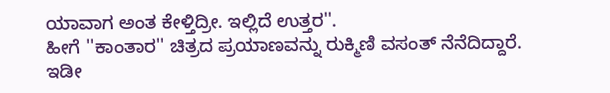ಯಾವಾಗ ಅಂತ ಕೇಳ್ತಿದ್ರೀ. ಇಲ್ಲಿದೆ ಉತ್ತರ''.
ಹೀಗೆ ''ಕಾಂತಾರ'' ಚಿತ್ರದ ಪ್ರಯಾಣವನ್ನು ರುಕ್ಮಿಣಿ ವಸಂತ್ ನೆನೆದಿದ್ದಾರೆ. ಇಡೀ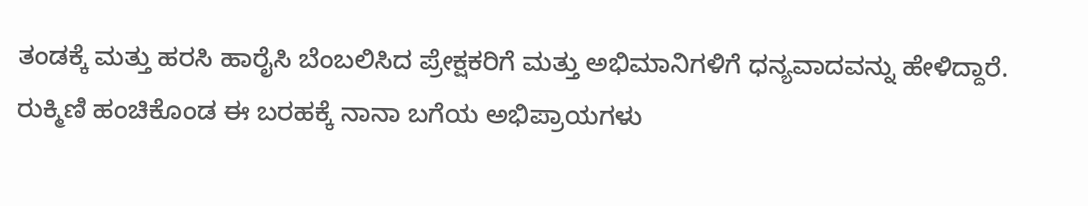ತಂಡಕ್ಕೆ ಮತ್ತು ಹರಸಿ ಹಾರೈಸಿ ಬೆಂಬಲಿಸಿದ ಪ್ರೇಕ್ಷಕರಿಗೆ ಮತ್ತು ಅಭಿಮಾನಿಗಳಿಗೆ ಧನ್ಯವಾದವನ್ನು ಹೇಳಿದ್ದಾರೆ. ರುಕ್ಮಿಣಿ ಹಂಚಿಕೊಂಡ ಈ ಬರಹಕ್ಕೆ ನಾನಾ ಬಗೆಯ ಅಭಿಪ್ರಾಯಗಳು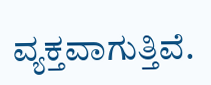ವ್ಯಕ್ತವಾಗುತ್ತಿವೆ.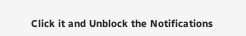Click it and Unblock the Notifications